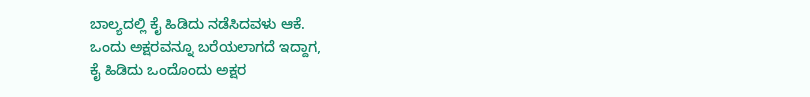ಬಾಲ್ಯದಲ್ಲಿ ಕೈ ಹಿಡಿದು ನಡೆಸಿದವಳು ಆಕೆ.
ಒಂದು ಅಕ್ಷರವನ್ನೂ ಬರೆಯಲಾಗದೆ ಇದ್ದಾಗ,
ಕೈ ಹಿಡಿದು ಒಂದೊಂದು ಅಕ್ಷರ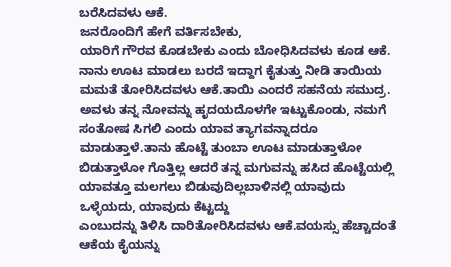ಬರೆಸಿದವಳು ಆಕೆ.
ಜನರೊಂದಿಗೆ ಹೇಗೆ ವರ್ತಿಸಬೇಕು,
ಯಾರಿಗೆ ಗೌರವ ಕೊಡಬೇಕು ಎಂದು ಬೋಧಿಸಿದವಳು ಕೂಡ ಆಕೆ.
ನಾನು ಊಟ ಮಾಡಲು ಬರದೆ ಇದ್ದಾಗ ಕೈತುತ್ತು ನೀಡಿ ತಾಯಿಯ ಮಮತೆ ತೋರಿಸಿದವಳು ಆಕೆ.ತಾಯಿ ಎಂದರೆ ಸಹನೆಯ ಸಮುದ್ರ. ಅವಳು ತನ್ನ ನೋವನ್ನು ಹೃದಯದೊಳಗೇ ಇಟ್ಟುಕೊಂಡು, ನಮಗೆ ಸಂತೋಷ ಸಿಗಲಿ ಎಂದು ಯಾವ ತ್ಯಾಗವನ್ನಾದರೂ ಮಾಡುತ್ತಾಳೆ.ತಾನು ಹೊಟ್ಟೆ ತುಂಬಾ ಊಟ ಮಾಡುತ್ತಾಳೋ ಬಿಡುತ್ತಾಳೋ ಗೊತ್ತಿಲ್ಲ ಆದರೆ ತನ್ನ ಮಗುವನ್ನು ಹಸಿದ ಹೊಟ್ಟೆಯಲ್ಲಿ ಯಾವತ್ತೂ ಮಲಗಲು ಬಿಡುವುದಿಲ್ಲಬಾಳಿನಲ್ಲಿ ಯಾವುದು ಒಳ್ಳೆಯದು, ಯಾವುದು ಕೆಟ್ಟದ್ದು
ಎಂಬುದನ್ನು ತಿಳಿಸಿ ದಾರಿತೋರಿಸಿದವಳು ಆಕೆ.ವಯಸ್ಸು ಹೆಚ್ಚಾದಂತೆ ಆಕೆಯ ಕೈಯನ್ನು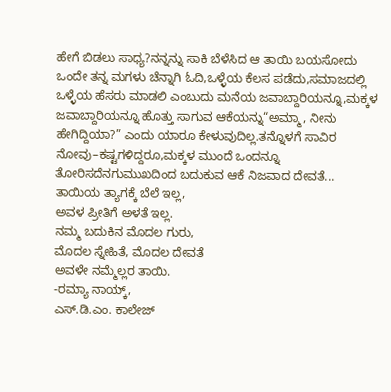ಹೇಗೆ ಬಿಡಲು ಸಾಧ್ಯ?ನನ್ನನ್ನು ಸಾಕಿ ಬೆಳೆಸಿದ ಆ ತಾಯಿ ಬಯಸೋದು ಒಂದೇ ತನ್ನ ಮಗಳು ಚೆನ್ನಾಗಿ ಓದಿ,ಒಳ್ಳೆಯ ಕೆಲಸ ಪಡೆದು,ಸಮಾಜದಲ್ಲಿ ಒಳ್ಳೆಯ ಹೆಸರು ಮಾಡಲಿ ಎಂಬುದು ಮನೆಯ ಜವಾಬ್ದಾರಿಯನ್ನೂ,ಮಕ್ಕಳ ಜವಾಬ್ದಾರಿಯನ್ನೂ ಹೊತ್ತು ಸಾಗುವ ಆಕೆಯನ್ನು“ಅಮ್ಮಾ, ನೀನು ಹೇಗಿದ್ದಿಯಾ?” ಎಂದು ಯಾರೂ ಕೇಳುವುದಿಲ್ಲ.ತನ್ನೊಳಗೆ ಸಾವಿರ ನೋವು–ಕಷ್ಟಗಳಿದ್ದರೂ,ಮಕ್ಕಳ ಮುಂದೆ ಒಂದನ್ನೂ ತೋರಿಸದೆನಗುಮುಖದಿಂದ ಬದುಕುವ ಆಕೆ ನಿಜವಾದ ದೇವತೆ...
ತಾಯಿಯ ತ್ಯಾಗಕ್ಕೆ ಬೆಲೆ ಇಲ್ಲ,
ಅವಳ ಪ್ರೀತಿಗೆ ಅಳತೆ ಇಲ್ಲ.
ನಮ್ಮ ಬದುಕಿನ ಮೊದಲ ಗುರು,
ಮೊದಲ ಸ್ನೇಹಿತೆ, ಮೊದಲ ದೇವತೆ
ಅವಳೇ ನಮ್ಮೆಲ್ಲರ ತಾಯಿ.
-ರಮ್ಯಾ ನಾಯ್ಕ್,
ಎಸ್.ಡಿ.ಎಂ. ಕಾಲೇಜ್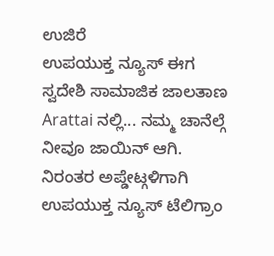ಉಜಿರೆ
ಉಪಯುಕ್ತ ನ್ಯೂಸ್ ಈಗ ಸ್ವದೇಶಿ ಸಾಮಾಜಿಕ ಜಾಲತಾಣ Arattai ನಲ್ಲಿ... ನಮ್ಮ ಚಾನೆಲ್ಗೆ ನೀವೂ ಜಾಯಿನ್ ಆಗಿ.
ನಿರಂತರ ಅಪ್ಡೇಟ್ಗಳಿಗಾಗಿ ಉಪಯುಕ್ತ ನ್ಯೂಸ್ ಟೆಲಿಗ್ರಾಂ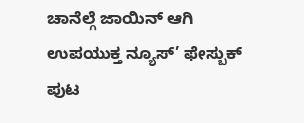ಚಾನೆಲ್ಗೆ ಜಾಯಿನ್ ಆಗಿ
ಉಪಯುಕ್ತ ನ್ಯೂಸ್’ ಫೇಸ್ಬುಕ್ ಪುಟ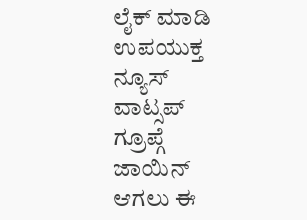ಲೈಕ್ ಮಾಡಿ
ಉಪಯುಕ್ತ ನ್ಯೂಸ್ ವಾಟ್ಸಪ್ ಗ್ರೂಪ್ಗೆ ಜಾಯಿನ್ ಆಗಲು ಈ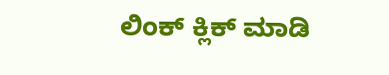ಲಿಂಕ್ ಕ್ಲಿಕ್ ಮಾಡಿ